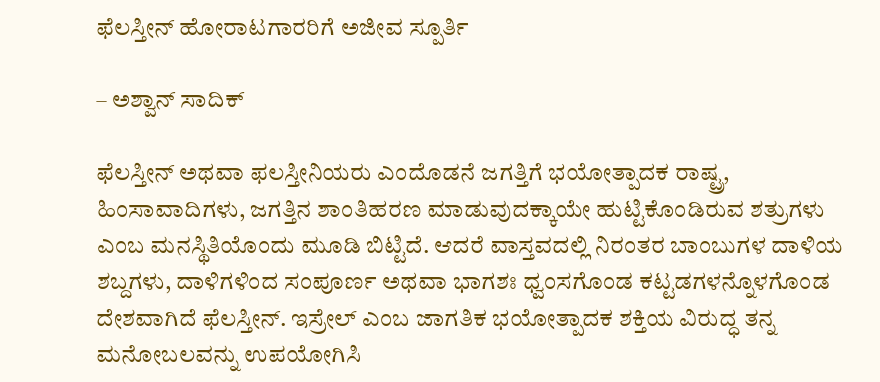ಫೆಲಸ್ತೀನ್ ಹೋರಾಟಗಾರರಿಗೆ ಅಜೀವ ಸ್ಪೂರ್ತಿ

– ಅಶ್ವಾನ್ ಸಾದಿಕ್

ಫೆಲಸ್ತೀನ್ ಅಥವಾ ಫಲಸ್ತೀನಿಯರು ಎಂದೊಡನೆ ಜಗತ್ತಿಗೆ ಭಯೋತ್ಪಾದಕ ರಾಷ್ಟ್ರ, ಹಿಂಸಾವಾದಿಗಳು, ಜಗತ್ತಿನ ಶಾಂತಿಹರಣ ಮಾಡುವುದಕ್ಕಾಯೇ ಹುಟ್ಟಿಕೊಂಡಿರುವ ಶತ್ರುಗಳು ಎಂಬ ಮನಸ್ಥಿತಿಯೊಂದು ಮೂಡಿ ಬಿಟ್ಟಿದೆ. ಆದರೆ ವಾಸ್ತವದಲ್ಲಿ ನಿರಂತರ ಬಾಂಬುಗಳ ದಾಳಿಯ ಶಬ್ದಗಳು, ದಾಳಿಗಳಿಂದ ಸಂಪೂರ್ಣ ಅಥವಾ ಭಾಗಶಃ ಧ್ವಂಸಗೊಂಡ ಕಟ್ಟಡಗಳನ್ನೊಳಗೊಂಡ ದೇಶವಾಗಿದೆ ಫೆಲಸ್ತೀನ್. ಇಸ್ರೇಲ್ ಎಂಬ ಜಾಗತಿಕ ಭಯೋತ್ಪಾದಕ ಶಕ್ತಿಯ ವಿರುದ್ಧ ತನ್ನ ಮನೋಬಲವನ್ನು ಉಪಯೋಗಿಸಿ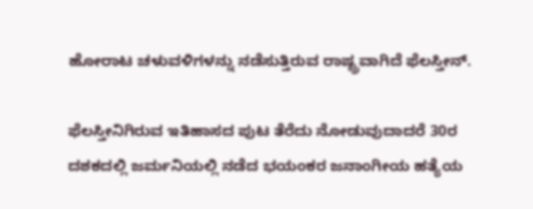ಹೋರಾಟ ಚಳುವಳಿಗಳನ್ನು ನಡೆಸುತ್ತಿರುವ ರಾಷ್ಟ್ರವಾಗಿದೆ ಫೆಲಸ್ತೀನ್.

ಫೆಲಸ್ತೀನಿಗಿರುವ ಇತಿಹಾಸದ ಪುಟ ತೆರೆದು ನೋಡುವುದಾದರೆ 30ರ ದಶಕದಲ್ಲಿ ಜರ್ಮನಿಯಲ್ಲಿ ನಡೆದ ಭಯಂಕರ ಜನಾಂಗೀಯ ಹತ್ಯೆಯ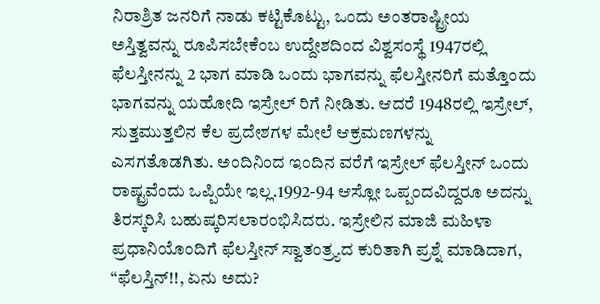ನಿರಾಶ್ರಿತ ಜನರಿಗೆ ನಾಡು ಕಟ್ಟಿಕೊಟ್ಟು, ಒಂದು ಅಂತರಾಷ್ಟ್ರೀಯ ಅಸ್ತಿತ್ವವನ್ನು ರೂಪಿಸಬೇಕೆಂಬ ಉದ್ದೇಶದಿಂದ ವಿಶ್ವಸಂಸ್ಥೆ 1947ರಲ್ಲಿ ಫೆಲಸ್ತೀನನ್ನು 2 ಭಾಗ ಮಾಡಿ ಒಂದು ಭಾಗವನ್ನು ಫೆಲಸ್ತೀನರಿಗೆ ಮತ್ತೊಂದು ಭಾಗವನ್ನು ಯಹೋದಿ ಇಸ್ರೇಲ್ ರಿಗೆ ನೀಡಿತು. ಆದರೆ 1948ರಲ್ಲಿ ಇಸ್ರೇಲ್, ಸುತ್ತಮುತ್ತಲಿನ ಕೆಲ ಪ್ರದೇಶಗಳ ಮೇಲೆ ಆಕ್ರಮಣಗಳನ್ನು ಎಸಗತೊಡಗಿತು. ಅಂದಿನಿಂದ ಇಂದಿನ ವರೆಗೆ ಇಸ್ರೇಲ್ ಫೆಲಸ್ತೀನ್ ಒಂದು ರಾಷ್ಟ್ರವೆಂದು ಒಪ್ಪಿಯೇ ಇಲ್ಲ.1992-94 ಆಸ್ಲೋ ಒಪ್ಪಂದವಿದ್ದರೂ ಅದನ್ನು ತಿರಸ್ಕರಿಸಿ ಬಹುಷ್ಕರಿಸಲಾರಂಭಿಸಿದರು. ಇಸ್ರೇಲಿನ ಮಾಜಿ ಮಹಿಳಾ ಪ್ರಧಾನಿಯೊಂದಿಗೆ ಫೆಲಸ್ತೀನ್ ಸ್ವಾತಂತ್ರ್ಯದ ಕುರಿತಾಗಿ ಪ್ರಶ್ನೆ ಮಾಡಿದಾಗ, “ಫೆಲಸ್ತಿನ್!!, ಏನು ಅದು?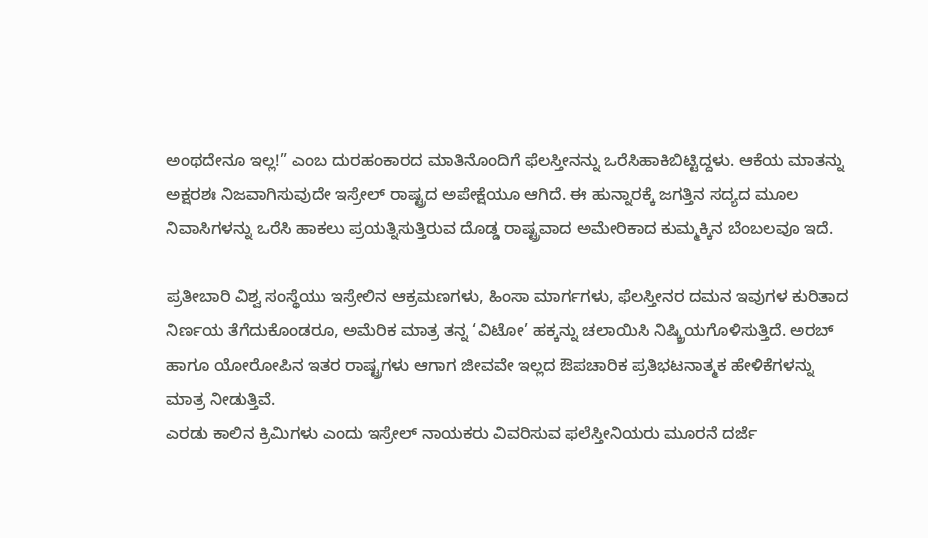ಅಂಥದೇನೂ ಇಲ್ಲ!” ಎಂಬ ದುರಹಂಕಾರದ ಮಾತಿನೊಂದಿಗೆ ಫೆಲಸ್ತೀನನ್ನು ಒರೆಸಿಹಾಕಿಬಿಟ್ಟಿದ್ದಳು. ಆಕೆಯ ಮಾತನ್ನು ಅಕ್ಷರಶಃ ನಿಜವಾಗಿಸುವುದೇ ಇಸ್ರೇಲ್ ರಾಷ್ಟ್ರದ ಅಪೇಕ್ಷೆಯೂ ಆಗಿದೆ. ಈ ಹುನ್ನಾರಕ್ಕೆ ಜಗತ್ತಿನ ಸದ್ಯದ ಮೂಲ ನಿವಾಸಿಗಳನ್ನು ಒರೆಸಿ ಹಾಕಲು ಪ್ರಯತ್ನಿಸುತ್ತಿರುವ ದೊಡ್ಡ ರಾಷ್ಟ್ರವಾದ ಅಮೇರಿಕಾದ ಕುಮ್ಮಕ್ಕಿನ ಬೆಂಬಲವೂ ಇದೆ.

ಪ್ರತೀಬಾರಿ ವಿಶ್ವ ಸಂಸ್ಥೆಯು ಇಸ್ರೇಲಿನ ಆಕ್ರಮಣಗಳು, ಹಿಂಸಾ ಮಾರ್ಗಗಳು, ಫೆಲಸ್ತೀನರ ದಮನ ಇವುಗಳ ಕುರಿತಾದ ನಿರ್ಣಯ ತೆಗೆದುಕೊಂಡರೂ, ಅಮೆರಿಕ ಮಾತ್ರ ತನ್ನ ‘ವಿಟೋ’ ಹಕ್ಕನ್ನು ಚಲಾಯಿಸಿ ನಿಷ್ಕ್ರಿಯಗೊಳಿಸುತ್ತಿದೆ. ಅರಬ್ ಹಾಗೂ ಯೋರೋಪಿನ ಇತರ ರಾಷ್ಟ್ರಗಳು ಆಗಾಗ ಜೀವವೇ ಇಲ್ಲದ ಔಪಚಾರಿಕ ಪ್ರತಿಭಟನಾತ್ಮಕ ಹೇಳಿಕೆಗಳನ್ನು ಮಾತ್ರ ನೀಡುತ್ತಿವೆ.
ಎರಡು ಕಾಲಿನ ಕ್ರಿಮಿಗಳು ಎಂದು ಇಸ್ರೇಲ್ ನಾಯಕರು ವಿವರಿಸುವ ಫಲೆಸ್ತೀನಿಯರು ಮೂರನೆ ದರ್ಜೆ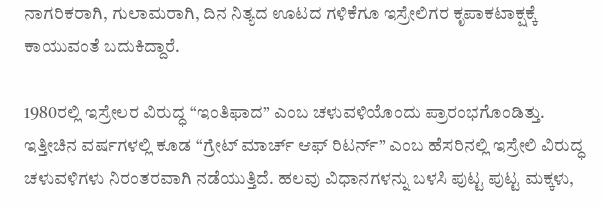ನಾಗರಿಕರಾಗಿ, ಗುಲಾಮರಾಗಿ, ದಿನ ನಿತ್ಯದ ಊಟದ ಗಳಿಕೆಗೂ ಇಸ್ರೇಲಿಗರ ಕೃಪಾಕಟಾಕ್ಷಕ್ಕೆ ಕಾಯುವಂತೆ ಬದುಕಿದ್ದಾರೆ.

1980ರಲ್ಲಿ ಇಸ್ರೇಲರ ವಿರುದ್ಧ “ಇಂತಿಫಾದ” ಎಂಬ ಚಳುವಳಿಯೊಂದು ಪ್ರಾರಂಭಗೊಂಡಿತ್ತು. ಇತ್ತೀಚಿನ ವರ್ಷಗಳಲ್ಲಿ ಕೂಡ “ಗ್ರೇಟ್ ಮಾರ್ಚ್ ಆಫ್ ರಿಟರ್ನ್” ಎಂಬ ಹೆಸರಿನಲ್ಲಿ ಇಸ್ರೇಲಿ ವಿರುದ್ಧ ಚಳುವಳಿಗಳು ನಿರಂತರವಾಗಿ ನಡೆಯುತ್ತಿದೆ. ಹಲವು ವಿಧಾನಗಳನ್ನು ಬಳಸಿ ಪುಟ್ಟ ಪುಟ್ಟ ಮಕ್ಕಳು,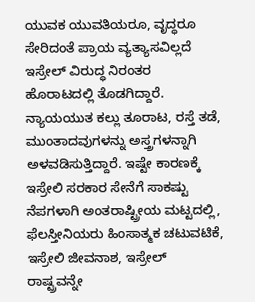ಯುವಕ ಯುವತಿಯರೂ, ವೃದ್ಧರೂ ಸೇರಿದಂತೆ ಪ್ರಾಯ ವ್ಯತ್ಯಾಸವಿಲ್ಲದೆ ಇಸ್ರೇಲ್ ವಿರುದ್ಧ ನಿರಂತರ ಹೊರಾಟದಲ್ಲಿ ತೊಡಗಿದ್ದಾರೆ. ನ್ಯಾಯಯುತ ಕಲ್ಲು ತೂರಾಟ, ರಸ್ತೆ ತಡೆ, ಮುಂತಾದವುಗಳನ್ನು ಅಸ್ತ್ರಗಳನ್ನಾಗಿ ಅಳವಡಿಸುತ್ತಿದ್ದಾರೆ. ಇಷ್ಟೇ ಕಾರಣಕ್ಕೆ ಇಸ್ರೇಲಿ ಸರಕಾರ ಸೇನೆಗೆ ಸಾಕಷ್ಟು ನೆಪಗಳಾಗಿ ಅಂತರಾಷ್ಟ್ರೀಯ ಮಟ್ಟದಲ್ಲಿ, ಫೆಲಸ್ತೀನಿಯರು ಹಿಂಸಾತ್ಮಕ ಚಟುವಟಿಕೆ, ಇಸ್ರೇಲಿ ಜೀವನಾಶ, ಇಸ್ರೇಲ್ ರಾಷ್ಟ್ರವನ್ನೇ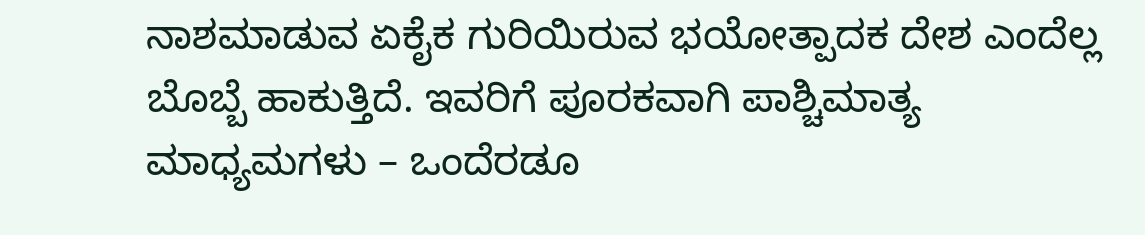ನಾಶಮಾಡುವ ಏಕೈಕ ಗುರಿಯಿರುವ ಭಯೋತ್ಪಾದಕ ದೇಶ ಎಂದೆಲ್ಲ ಬೊಬ್ಬೆ ಹಾಕುತ್ತಿದೆ. ಇವರಿಗೆ ಪೂರಕವಾಗಿ ಪಾಶ್ಚಿಮಾತ್ಯ ಮಾಧ್ಯಮಗಳು – ಒಂದೆರಡೂ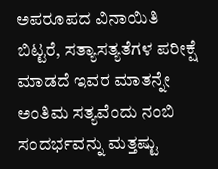ಅಪರೂಪದ ವಿನಾಯಿತಿ ಬಿಟ್ಟರೆ, ಸತ್ಯಾಸತ್ಯತೆಗಳ ಪರೀಕ್ಷೆ ಮಾಡದೆ ಇವರ ಮಾತನ್ನೇ ಅಂತಿಮ ಸತ್ಯವೆಂದು ನಂಬಿ ಸಂದರ್ಭವನ್ನು ಮತ್ತಷ್ಟು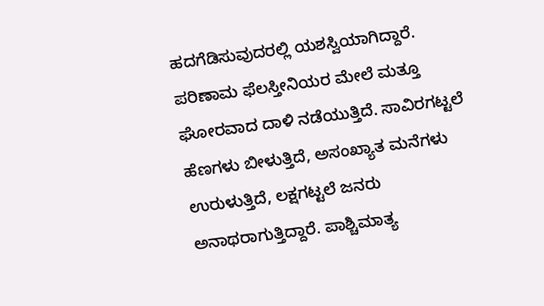ಹದಗೆಡಿಸುವುದರಲ್ಲಿ ಯಶಸ್ವಿಯಾಗಿದ್ದಾರೆ. ಪರಿಣಾಮ ಫೆಲಸ್ತೀನಿಯರ ಮೇಲೆ ಮತ್ತೂ ಘೋರವಾದ ದಾಳಿ ನಡೆಯುತ್ತಿದೆ. ಸಾವಿರಗಟ್ಟಲೆ ಹೆಣಗಳು ಬೀಳುತ್ತಿದೆ, ಅಸಂಖ್ಯಾತ ಮನೆಗಳು ಉರುಳುತ್ತಿದೆ, ಲಕ್ಷಗಟ್ಟಲೆ ಜನರು ಅನಾಥರಾಗುತ್ತಿದ್ದಾರೆ. ಪಾಶ್ಚಿಮಾತ್ಯ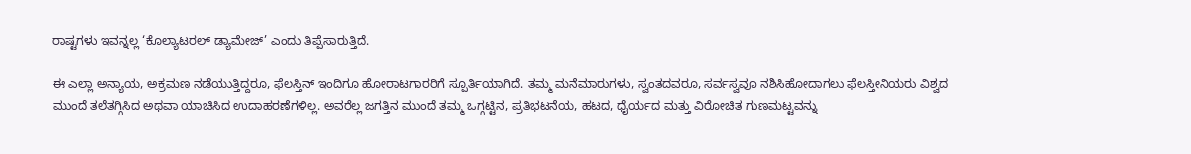ರಾಷ್ಟಗಳು ಇವನ್ನಲ್ಲ ‘ಕೊಲ್ಯಾಟರಲ್ ಡ್ಯಾಮೇಜ್’ ಎಂದು ತಿಪ್ಪೆಸಾರುತ್ತಿದೆ.

ಈ ಎಲ್ಲಾ ಅನ್ಯಾಯ, ಅಕ್ರಮಣ ನಡೆಯುತ್ತಿದ್ದರೂ, ಫೆಲಸ್ತಿನ್ ಇಂದಿಗೂ ಹೋರಾಟಗಾರರಿಗೆ ಸ್ಪೂರ್ತಿಯಾಗಿದೆ. ತಮ್ಮ ಮನೆಮಾರುಗಳು, ಸ್ವಂತದವರೂ, ಸರ್ವಸ್ವವೂ ನಶಿಸಿಹೋದಾಗಲು ಫೆಲಸ್ತೀನಿಯರು ವಿಶ್ವದ ಮುಂದೆ ತಲೆತಗ್ಗಿಸಿದ ಅಥವಾ ಯಾಚಿಸಿದ ಉದಾಹರಣೆಗಳಿಲ್ಲ. ಅವರೆಲ್ಲ ಜಗತ್ತಿನ ಮುಂದೆ ತಮ್ಮ ಒಗ್ಗಟ್ಟಿನ, ಪ್ರತಿಭಟನೆಯ, ಹಟದ, ಧೈರ್ಯದ ಮತ್ತು ವಿರೋಚಿತ ಗುಣಮಟ್ಟವನ್ನು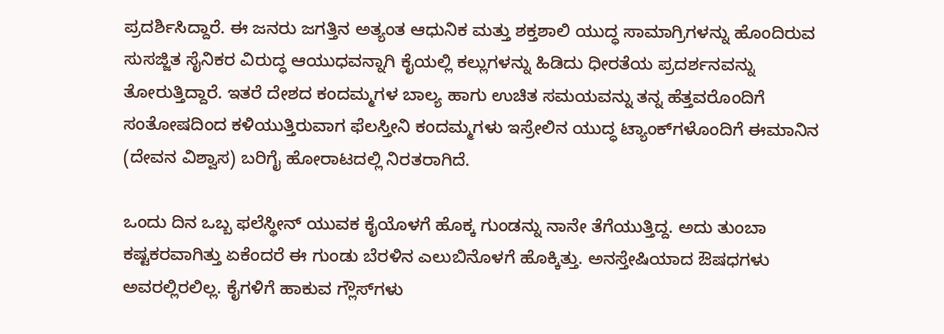ಪ್ರದರ್ಶಿಸಿದ್ದಾರೆ. ಈ ಜನರು ಜಗತ್ತಿನ ಅತ್ಯಂತ ಆಧುನಿಕ ಮತ್ತು ಶಕ್ತಶಾಲಿ ಯುದ್ಧ ಸಾಮಾಗ್ರಿಗಳನ್ನು ಹೊಂದಿರುವ ಸುಸಜ್ಜಿತ ಸೈನಿಕರ ವಿರುದ್ಧ ಆಯುಧವನ್ನಾಗಿ ಕೈಯಲ್ಲಿ ಕಲ್ಲುಗಳನ್ನು ಹಿಡಿದು ಧೀರತೆಯ ಪ್ರದರ್ಶನವನ್ನು ತೋರುತ್ತಿದ್ದಾರೆ. ಇತರೆ ದೇಶದ ಕಂದಮ್ಮಗಳ ಬಾಲ್ಯ ಹಾಗು ಉಚಿತ ಸಮಯವನ್ನು ತನ್ನ ಹೆತ್ತವರೊಂದಿಗೆ ಸಂತೋಷದಿಂದ ಕಳಿಯುತ್ತಿರುವಾಗ ಫೆಲಸ್ತೀನಿ ಕಂದಮ್ಮಗಳು ಇಸ್ರೇಲಿನ ಯುದ್ಧ ಟ್ಯಾಂಕ್‍ಗಳೊಂದಿಗೆ ಈಮಾನಿನ (ದೇವನ ವಿಶ್ವಾಸ) ಬರಿಗೈ ಹೋರಾಟದಲ್ಲಿ ನಿರತರಾಗಿದೆ.

ಒಂದು ದಿನ ಒಬ್ಬ ಫಲೆಸ್ಥೀನ್ ಯುವಕ ಕೈಯೊಳಗೆ ಹೊಕ್ಕ ಗುಂಡನ್ನು ನಾನೇ ತೆಗೆಯುತ್ತಿದ್ದ. ಅದು ತುಂಬಾ ಕಷ್ಟಕರವಾಗಿತ್ತು ಏಕೆಂದರೆ ಈ ಗುಂಡು ಬೆರಳಿನ ಎಲುಬಿನೊಳಗೆ ಹೊಕ್ಕಿತ್ತು. ಅನಸ್ತೇಷಿಯಾದ ಔಷಧಗಳು ಅವರಲ್ಲಿರಲಿಲ್ಲ. ಕೈಗಳಿಗೆ ಹಾಕುವ ಗ್ಲೌಸ್‍ಗಳು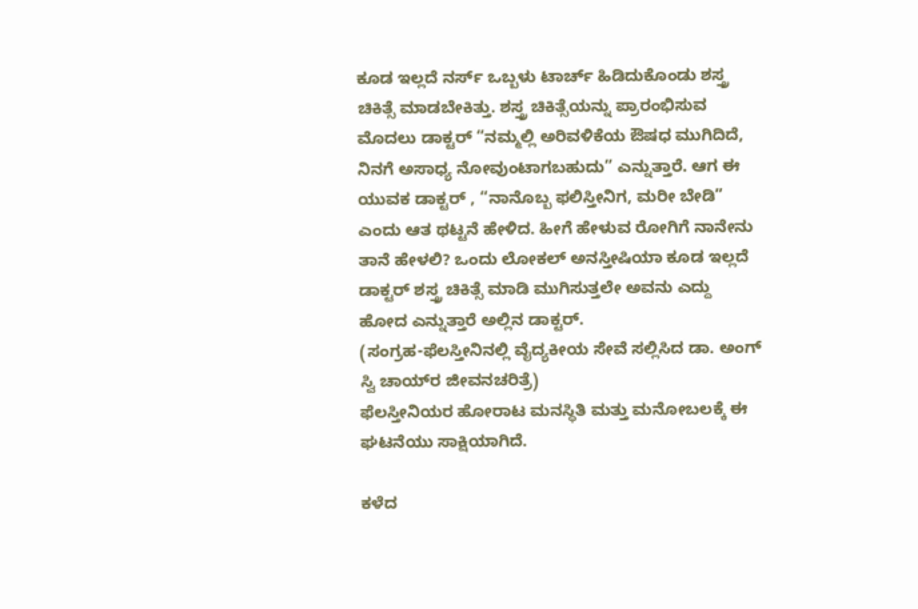ಕೂಡ ಇಲ್ಲದೆ ನರ್ಸ್ ಒಬ್ಬಳು ಟಾರ್ಚ್ ಹಿಡಿದುಕೊಂಡು ಶಸ್ತ್ರ ಚಿಕಿತ್ಸೆ ಮಾಡಬೇಕಿತ್ತು. ಶಸ್ತ್ರ ಚಿಕಿತ್ಸೆಯನ್ನು ಪ್ರಾರಂಭಿಸುವ ಮೊದಲು ಡಾಕ್ಟರ್ “ನಮ್ಮಲ್ಲಿ ಅರಿವಳಿಕೆಯ ಔಷಧ ಮುಗಿದಿದೆ, ನಿನಗೆ ಅಸಾಧ್ಯ ನೋವುಂಟಾಗಬಹುದು” ಎನ್ನುತ್ತಾರೆ. ಆಗ ಈ ಯುವಕ ಡಾಕ್ಟರ್ , “ನಾನೊಬ್ಬ ಫಲಿಸ್ತೀನಿಗ, ಮರೀ ಬೇಡಿ” ಎಂದು ಆತ ಥಟ್ಟನೆ ಹೇಳಿದ. ಹೀಗೆ ಹೇಳುವ ರೋಗಿಗೆ ನಾನೇನು ತಾನೆ ಹೇಳಲಿ? ಒಂದು ಲೋಕಲ್ ಅನಸ್ತೀಷಿಯಾ ಕೂಡ ಇಲ್ಲದೆ ಡಾಕ್ಟರ್ ಶಸ್ತ್ರ ಚಿಕಿತ್ಸೆ ಮಾಡಿ ಮುಗಿಸುತ್ತಲೇ ಅವನು ಎದ್ದು ಹೋದ ಎನ್ನುತ್ತಾರೆ ಅಲ್ಲಿನ ಡಾಕ್ಟರ್.
(ಸಂಗ್ರಹ-ಫೆಲಸ್ತೀನಿನಲ್ಲಿ ವೈದ್ಯಕೀಯ ಸೇವೆ ಸಲ್ಲಿಸಿದ ಡಾ. ಅಂಗ್ ಸ್ವಿ ಚಾಯ್‍ರ ಜೀವನಚರಿತ್ರೆ)
ಫೆಲಸ್ತೀನಿಯರ ಹೋರಾಟ ಮನಸ್ಥಿತಿ ಮತ್ತು ಮನೋಬಲಕ್ಕೆ ಈ ಘಟನೆಯು ಸಾಕ್ಷಿಯಾಗಿದೆ.

ಕಳೆದ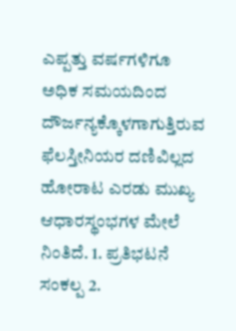ಎಪ್ಪತ್ತು ವರ್ಷಗಳಿಗೂ ಅಧಿಕ ಸಮಯದಿಂದ ದೌರ್ಜನ್ಯಕ್ಕೊಳಗಾಗುತ್ತಿರುವ ಫೆಲಸ್ತೀನಿಯರ ದಣಿವಿಲ್ಲದ ಹೋರಾಟ ಎರಡು ಮುಖ್ಯ ಆಧಾರಸ್ಥಂಭಗಳ ಮೇಲೆ ನಿಂತಿದೆ. 1. ಪ್ರತಿಭಟನೆ ಸಂಕಲ್ಪ 2.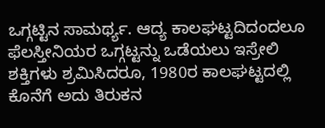ಒಗ್ಗಟ್ಟಿನ ಸಾಮರ್ಥ್ಯ. ಆದ್ಯ ಕಾಲಘಟ್ಟದಿದಂದಲೂ ಫೆಲಸ್ತೀನಿಯರ ಒಗ್ಗಟ್ಟನ್ನು ಒಡೆಯಲು ಇಸ್ರೇಲಿ ಶಕ್ತಿಗಳು ಶ್ರಮಿಸಿದರೂ, 1980ರ ಕಾಲಘಟ್ಟದಲ್ಲಿ ಕೊನೆಗೆ ಅದು ತಿರುಕನ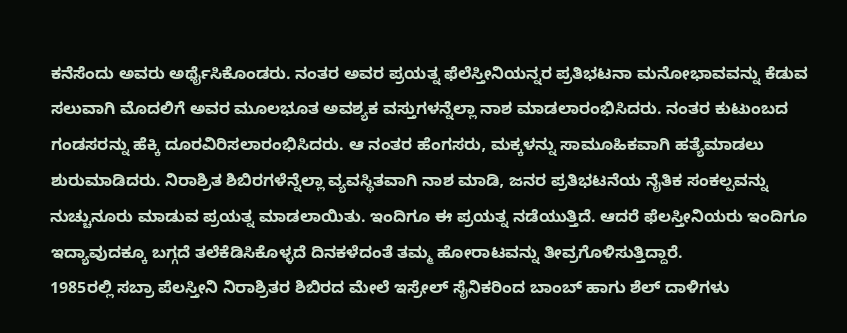ಕನೆಸೆಂದು ಅವರು ಅರ್ಥೈಸಿಕೊಂಡರು. ನಂತರ ಅವರ ಪ್ರಯತ್ನ ಫೆಲೆಸ್ತೀನಿಯನ್ನರ ಪ್ರತಿಭಟನಾ ಮನೋಭಾವವನ್ನು ಕೆಡುವ ಸಲುವಾಗಿ ಮೊದಲಿಗೆ ಅವರ ಮೂಲಭೂತ ಅವಶ್ಯಕ ವಸ್ತುಗಳನ್ನೆಲ್ಲಾ ನಾಶ ಮಾಡಲಾರಂಭಿಸಿದರು. ನಂತರ ಕುಟುಂಬದ ಗಂಡಸರನ್ನು ಹೆಕ್ಕಿ ದೂರವಿರಿಸಲಾರಂಭಿಸಿದರು. ಆ ನಂತರ ಹೆಂಗಸರು, ಮಕ್ಕಳನ್ನು ಸಾಮೂಹಿಕವಾಗಿ ಹತ್ಯೆಮಾಡಲು ಶುರುಮಾಡಿದರು. ನಿರಾಶ್ರಿತ ಶಿಬಿರಗಳೆನ್ನೆಲ್ಲಾ ವ್ಯವಸ್ಥಿತವಾಗಿ ನಾಶ ಮಾಡಿ, ಜನರ ಪ್ರತಿಭಟನೆಯ ನೈತಿಕ ಸಂಕಲ್ಪವನ್ನು ನುಚ್ಚುನೂರು ಮಾಡುವ ಪ್ರಯತ್ನ ಮಾಡಲಾಯಿತು. ಇಂದಿಗೂ ಈ ಪ್ರಯತ್ನ ನಡೆಯುತ್ತಿದೆ. ಆದರೆ ಫೆಲಸ್ತೀನಿಯರು ಇಂದಿಗೂ ಇದ್ಯಾವುದಕ್ಕೂ ಬಗ್ಗದೆ ತಲೆಕೆಡಿಸಿಕೊಳ್ಳದೆ ದಿನಕಳೆದಂತೆ ತಮ್ಮ ಹೋರಾಟವನ್ನು ತೀವ್ರಗೊಳಿಸುತ್ತಿದ್ದಾರೆ.
1985ರಲ್ಲಿ ಸಬ್ರಾ ಪೆಲಸ್ತೀನಿ ನಿರಾಶ್ರಿತರ ಶಿಬಿರದ ಮೇಲೆ ಇಸ್ರೇಲ್ ಸೈನಿಕರಿಂದ ಬಾಂಬ್ ಹಾಗು ಶೆಲ್ ದಾಳಿಗಳು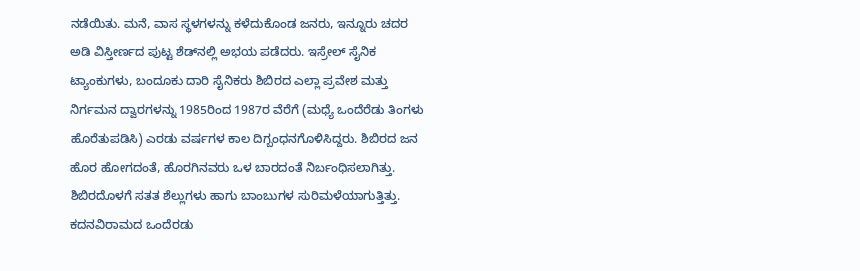ನಡೆಯಿತು. ಮನೆ, ವಾಸ ಸ್ಥಳಗಳನ್ನು ಕಳೆದುಕೊಂಡ ಜನರು, ಇನ್ನೂರು ಚದರ ಅಡಿ ವಿಸ್ತೀರ್ಣದ ಪುಟ್ಟ ಶೆಡ್‍ನಲ್ಲಿ ಅಭಯ ಪಡೆದರು. ಇಸ್ರೇಲ್ ಸೈನಿಕ ಟ್ಯಾಂಕುಗಳು, ಬಂದೂಕು ದಾರಿ ಸೈನಿಕರು ಶಿಬಿರದ ಎಲ್ಲಾ ಪ್ರವೇಶ ಮತ್ತು ನಿರ್ಗಮನ ದ್ವಾರಗಳನ್ನು 1985ರಿಂದ 1987ರ ವೆರೆಗೆ (ಮಧ್ಯೆ ಒಂದೆರೆಡು ತಿಂಗಳು ಹೊರೆತುಪಡಿಸಿ) ಎರಡು ವರ್ಷಗಳ ಕಾಲ ದಿಗ್ಬಂಧನಗೊಳಿಸಿದ್ದರು. ಶಿಬಿರದ ಜನ ಹೊರ ಹೋಗದಂತೆ, ಹೊರಗಿನವರು ಒಳ ಬಾರದಂತೆ ನಿರ್ಬಂಧಿಸಲಾಗಿತ್ತು. ಶಿಬಿರದೊಳಗೆ ಸತತ ಶೆಲ್ಲುಗಳು ಹಾಗು ಬಾಂಬುಗಳ ಸುರಿಮಳೆಯಾಗುತ್ತಿತ್ತು. ಕದನವಿರಾಮದ ಒಂದೆರಡು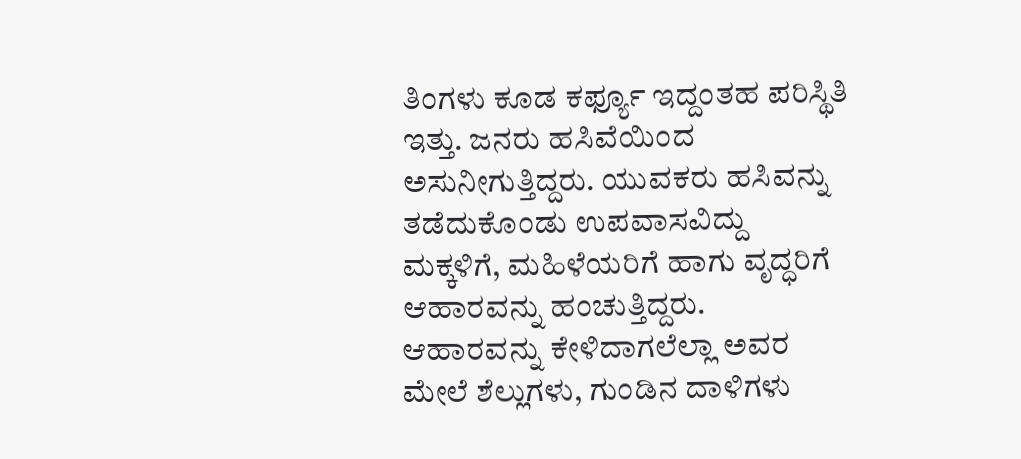ತಿಂಗಳು ಕೂಡ ಕರ್ಫ್ಯೂ ಇದ್ದಂತಹ ಪರಿಸ್ಥಿತಿ ಇತ್ತು. ಜನರು ಹಸಿವೆಯಿಂದ ಅಸುನೀಗುತ್ತಿದ್ದರು. ಯುವಕರು ಹಸಿವನ್ನು ತಡೆದುಕೊಂಡು ಉಪವಾಸವಿದ್ದು ಮಕ್ಕಳಿಗೆ, ಮಹಿಳೆಯರಿಗೆ ಹಾಗು ವೃದ್ಧರಿಗೆ ಆಹಾರವನ್ನು ಹಂಚುತ್ತಿದ್ದರು. ಆಹಾರವನ್ನು ಕೇಳಿದಾಗಲೆಲ್ಲಾ ಅವರ ಮೇಲೆ ಶೆಲ್ಲುಗಳು, ಗುಂಡಿನ ದಾಳಿಗಳು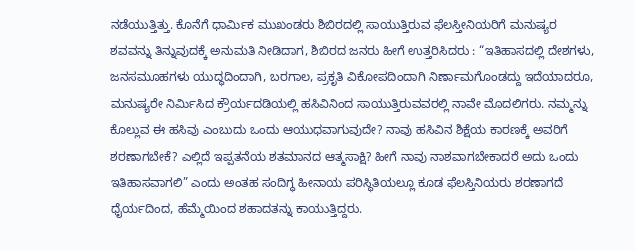ನಡೆಯುತ್ತಿತ್ತು. ಕೊನೆಗೆ ಧಾರ್ಮಿಕ ಮುಖಂಡರು ಶಿಬಿರದಲ್ಲಿ ಸಾಯುತ್ತಿರುವ ಫೆಲಸ್ತೀನಿಯರಿಗೆ ಮನುಷ್ಯರ ಶವವನ್ನು ತಿನ್ನುವುದಕ್ಕೆ ಅನುಮತಿ ನೀಡಿದಾಗ, ಶಿಬಿರದ ಜನರು ಹೀಗೆ ಉತ್ತರಿಸಿದರು : “ಇತಿಹಾಸದಲ್ಲಿ ದೇಶಗಳು, ಜನಸಮೂಹಗಳು ಯುದ್ಧದಿಂದಾಗಿ, ಬರಗಾಲ, ಪ್ರಕೃತಿ ವಿಕೋಪದಿಂದಾಗಿ ನಿರ್ಣಾಮಗೊಂಡದ್ದು ಇದೆಯಾದರೂ, ಮನುಷ್ಯರೇ ನಿರ್ಮಿಸಿದ ಕ್ರೌರ್ಯದಡಿಯಲ್ಲಿ ಹಸಿವಿನಿಂದ ಸಾಯುತ್ತಿರುವವರಲ್ಲಿ ನಾವೇ ಮೊದಲಿಗರು. ನಮ್ಮನ್ನು ಕೊಲ್ಲುವ ಈ ಹಸಿವು ಎಂಬುದು ಒಂದು ಆಯುಧವಾಗುವುದೇ? ನಾವು ಹಸಿವಿನ ಶಿಕ್ಷೆಯ ಕಾರಣಕ್ಕೆ ಅವರಿಗೆ ಶರಣಾಗಬೇಕೆ? ಎಲ್ಲಿದೆ ಇಪ್ಪತನೆಯ ಶತಮಾನದ ಆತ್ಮಸಾಕ್ಷಿ? ಹೀಗೆ ನಾವು ನಾಶವಾಗಬೇಕಾದರೆ ಅದು ಒಂದು ಇತಿಹಾಸವಾಗಲಿ” ಎಂದು ಅಂತಹ ಸಂದಿಗ್ಧ ಹೀನಾಯ ಪರಿಸ್ಥಿತಿಯಲ್ಲೂ ಕೂಡ ಫೆಲಸ್ತಿನಿಯರು ಶರಣಾಗದೆ ಧೈರ್ಯದಿಂದ, ಹೆಮ್ಮೆಯಿಂದ ಶಹಾದತನ್ನು ಕಾಯುತ್ತಿದ್ದರು.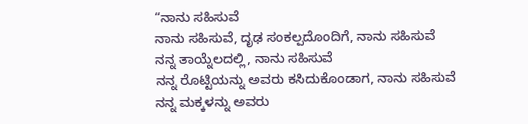“ನಾನು ಸಹಿಸುವೆ
ನಾನು ಸಹಿಸುವೆ, ದೃಢ ಸಂಕಲ್ಪದೊಂದಿಗೆ, ನಾನು ಸಹಿಸುವೆ
ನನ್ನ ತಾಯ್ನೆಲದಲ್ಲಿ, ನಾನು ಸಹಿಸುವೆ
ನನ್ನ ರೊಟ್ಟಿಯನ್ನು ಅವರು ಕಸಿದುಕೊಂಡಾಗ, ನಾನು ಸಹಿಸುವೆ
ನನ್ನ ಮಕ್ಕಳನ್ನು ಅವರು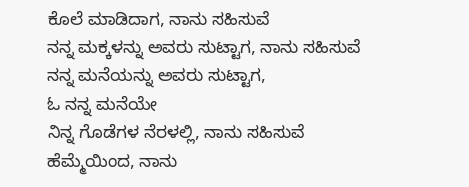ಕೊಲೆ ಮಾಡಿದಾಗ, ನಾನು ಸಹಿಸುವೆ
ನನ್ನ ಮಕ್ಕಳನ್ನು ಅವರು ಸುಟ್ಟಾಗ, ನಾನು ಸಹಿಸುವೆ
ನನ್ನ ಮನೆಯನ್ನು ಅವರು ಸುಟ್ಟಾಗ,
ಓ ನನ್ನ ಮನೆಯೇ
ನಿನ್ನ ಗೊಡೆಗಳ ನೆರಳಲ್ಲಿ, ನಾನು ಸಹಿಸುವೆ
ಹೆಮ್ಮೆಯಿಂದ, ನಾನು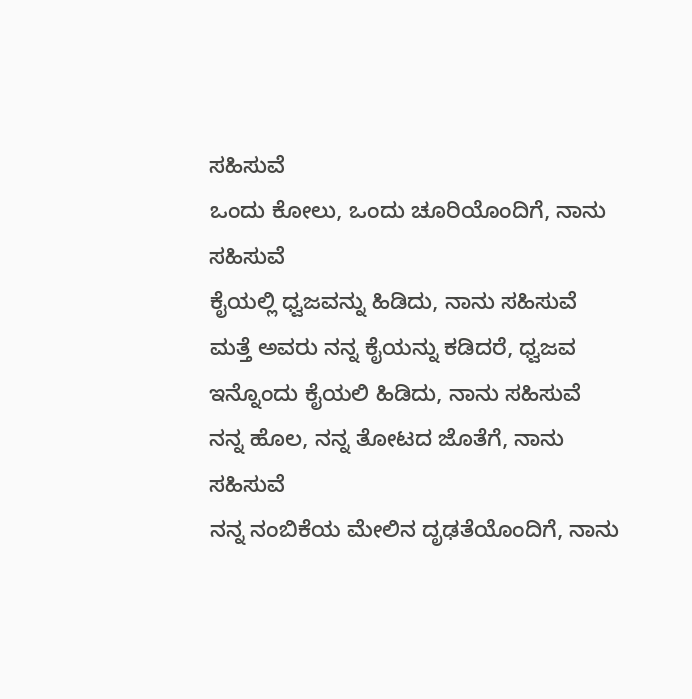ಸಹಿಸುವೆ
ಒಂದು ಕೋಲು, ಒಂದು ಚೂರಿಯೊಂದಿಗೆ, ನಾನು ಸಹಿಸುವೆ
ಕೈಯಲ್ಲಿ ಧ್ವಜವನ್ನು ಹಿಡಿದು, ನಾನು ಸಹಿಸುವೆ
ಮತ್ತೆ ಅವರು ನನ್ನ ಕೈಯನ್ನು ಕಡಿದರೆ, ಧ್ವಜವ
ಇನ್ನೊಂದು ಕೈಯಲಿ ಹಿಡಿದು, ನಾನು ಸಹಿಸುವೆ
ನನ್ನ ಹೊಲ, ನನ್ನ ತೋಟದ ಜೊತೆಗೆ, ನಾನು ಸಹಿಸುವೆ
ನನ್ನ ನಂಬಿಕೆಯ ಮೇಲಿನ ದೃಢತೆಯೊಂದಿಗೆ, ನಾನು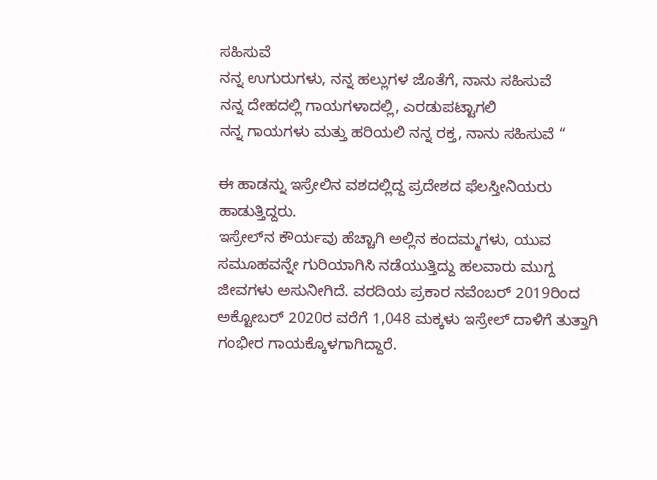ಸಹಿಸುವೆ
ನನ್ನ ಉಗುರುಗಳು, ನನ್ನ ಹಲ್ಲುಗಳ ಜೊತೆಗೆ, ನಾನು ಸಹಿಸುವೆ
ನನ್ನ ದೇಹದಲ್ಲಿ ಗಾಯಗಳಾದಲ್ಲಿ, ಎರಡುಪಟ್ಟಾಗಲಿ
ನನ್ನ ಗಾಯಗಳು ಮತ್ತು ಹರಿಯಲಿ ನನ್ನ ರಕ್ತ, ನಾನು ಸಹಿಸುವೆ “

ಈ ಹಾಡನ್ನು ಇಸ್ರೇಲಿನ ವಶದಲ್ಲಿದ್ದ ಪ್ರದೇಶದ ಫೆಲಸ್ತೀನಿಯರು ಹಾಡುತ್ತಿದ್ದರು.
ಇಸ್ರೇಲ್‍ನ ಕೌರ್ಯವು ಹೆಚ್ಚಾಗಿ ಅಲ್ಲಿನ ಕಂದಮ್ಮಗಳು, ಯುವ ಸಮೂಹವನ್ನೇ ಗುರಿಯಾಗಿಸಿ ನಡೆಯುತ್ತಿದ್ದು ಹಲವಾರು ಮುಗ್ದ ಜೀವಗಳು ಅಸುನೀಗಿದೆ. ವರದಿಯ ಪ್ರಕಾರ ನವೆಂಬರ್ 2019ರಿಂದ ಅಕ್ಟೋಬರ್ 2020ರ ವರೆಗೆ 1,048 ಮಕ್ಕಳು ಇಸ್ರೇಲ್ ದಾಳಿಗೆ ತುತ್ತಾಗಿ ಗಂಭೀರ ಗಾಯಕ್ಕೊಳಗಾಗಿದ್ದಾರೆ.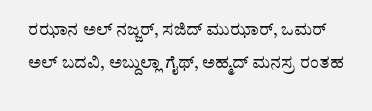ರಝಾನ ಅಲ್ ನಜ್ಜರ್, ಸಜಿದ್ ಮುಝಾರ್, ಒಮರ್ ಅಲ್ ಬದವಿ, ಅಬ್ದುಲ್ಲಾ ಗೈಥ್, ಅಹ್ಮದ್ ಮನಸ್ರ ರಂತಹ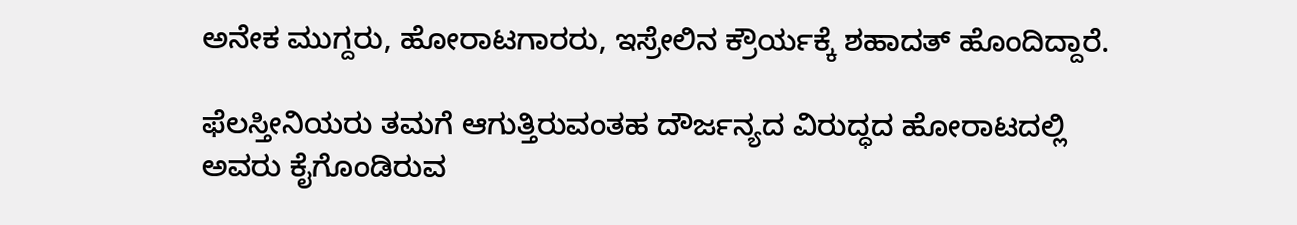ಅನೇಕ ಮುಗ್ದರು, ಹೋರಾಟಗಾರರು, ಇಸ್ರೇಲಿನ ಕ್ರೌರ್ಯಕ್ಕೆ ಶಹಾದತ್ ಹೊಂದಿದ್ದಾರೆ.

ಫೆಲಸ್ತೀನಿಯರು ತಮಗೆ ಆಗುತ್ತಿರುವಂತಹ ದೌರ್ಜನ್ಯದ ವಿರುದ್ಧದ ಹೋರಾಟದಲ್ಲಿ ಅವರು ಕೈಗೊಂಡಿರುವ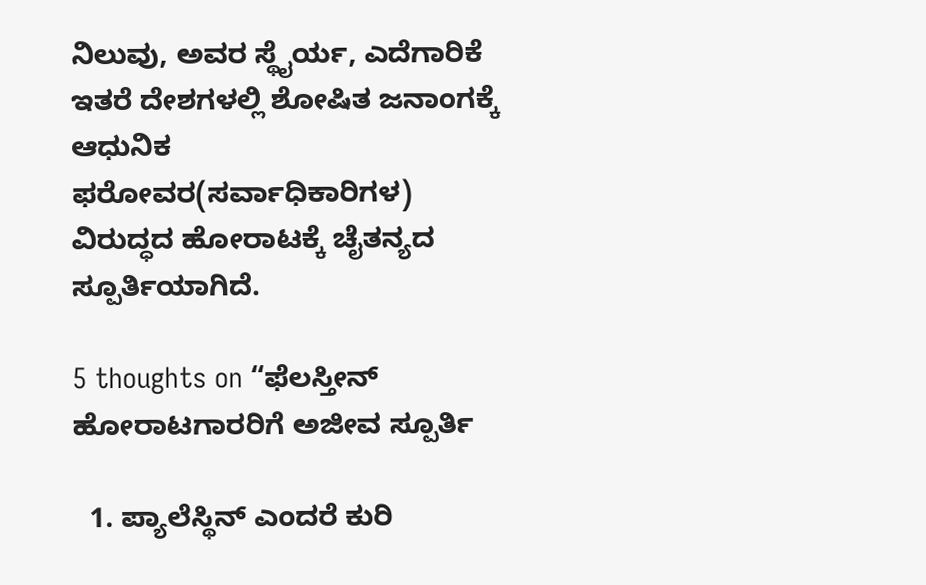ನಿಲುವು, ಅವರ ಸ್ಥೈರ್ಯ, ಎದೆಗಾರಿಕೆ ಇತರೆ ದೇಶಗಳಲ್ಲಿ ಶೋಷಿತ ಜನಾಂಗಕ್ಕೆ ಆಧುನಿಕ ಫರೋವರ(ಸರ್ವಾಧಿಕಾರಿಗಳ) ವಿರುದ್ಧದ ಹೋರಾಟಕ್ಕೆ ಚೈತನ್ಯದ ಸ್ಪೂರ್ತಿಯಾಗಿದೆ.

5 thoughts on “ಫೆಲಸ್ತೀನ್ ಹೋರಾಟಗಾರರಿಗೆ ಅಜೀವ ಸ್ಪೂರ್ತಿ

  1. ಪ್ಯಾಲೆಸ್ಥಿನ್ ಎಂದರೆ ಕುರಿ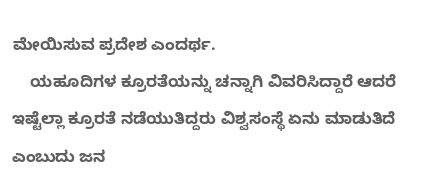ಮೇಯಿಸುವ ಪ್ರದೇಶ ಎಂದರ್ಥ.
    ಯಹೂದಿಗಳ ಕ್ರೂರತೆಯನ್ನು ಚನ್ನಾಗಿ ವಿವರಿಸಿದ್ದಾರೆ ಆದರೆ ಇಷ್ಟೆಲ್ಲಾ ಕ್ರೂರತೆ ನಡೆಯುತಿದ್ದರು ವಿಶ್ವಸಂಸ್ಥೆ ಏನು ಮಾಡುತಿದೆ ಎಂಬುದು ಜನ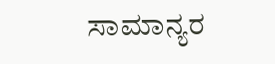ಸಾಮಾನ್ಯರ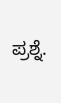ಪ್ರಶ್ನೆ.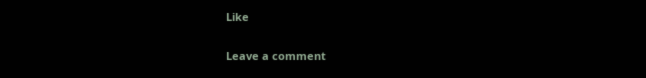Like

Leave a comment